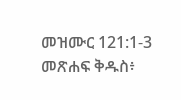መዝሙር 121:1-3 መጽሐፍ ቅዱስ፥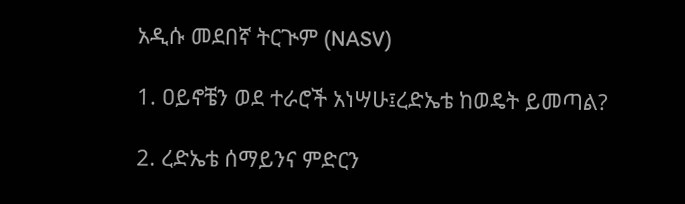አዲሱ መደበኛ ትርጒም (NASV)

1. ዐይኖቼን ወደ ተራሮች አነሣሁ፤ረድኤቴ ከወዴት ይመጣል?

2. ረድኤቴ ሰማይንና ምድርን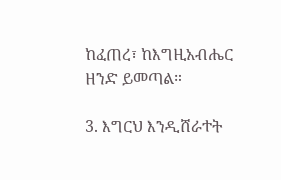ከፈጠረ፣ ከእግዚአብሔር ዘንድ ይመጣል።

3. እግርህ እንዲሸራተት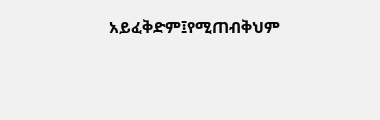አይፈቅድም፤የሚጠብቅህም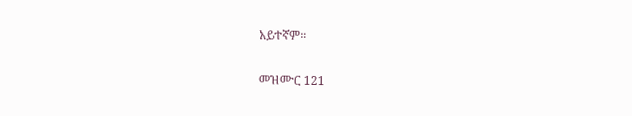አይተኛም።

መዝሙር 121